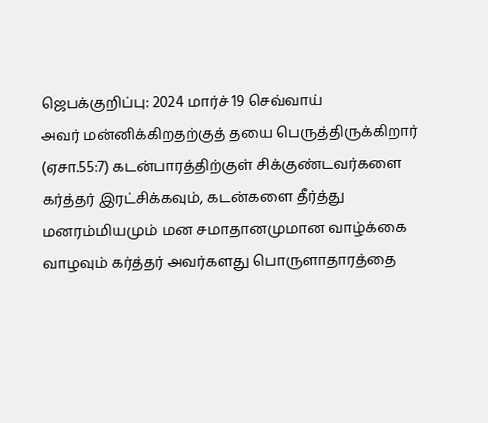ஜெபக்குறிப்பு: 2024 மார்ச் 19 செவ்வாய்
அவர் மன்னிக்கிறதற்குத் தயை பெருத்திருக்கிறார் (ஏசா.55:7) கடன்பாரத்திற்குள் சிக்குண்டவர்களை கர்த்தர் இரட்சிக்கவும், கடன்களை தீர்த்து மனரம்மியமும் மன சமாதானமுமான வாழ்க்கை வாழவும் கர்த்தர் அவர்களது பொருளாதாரத்தை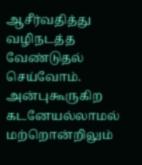ஆசீர்வதித்து வழிநடத்த வேண்டுதல் செய்வோம். அன்புகூருகிற கடனேயல்லாமல் மற்றொன்றிலும்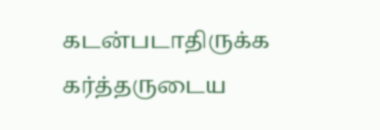கடன்படாதிருக்க கர்த்தருடைய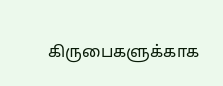கிருபைகளுக்காக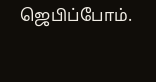ஜெபிப்போம்.